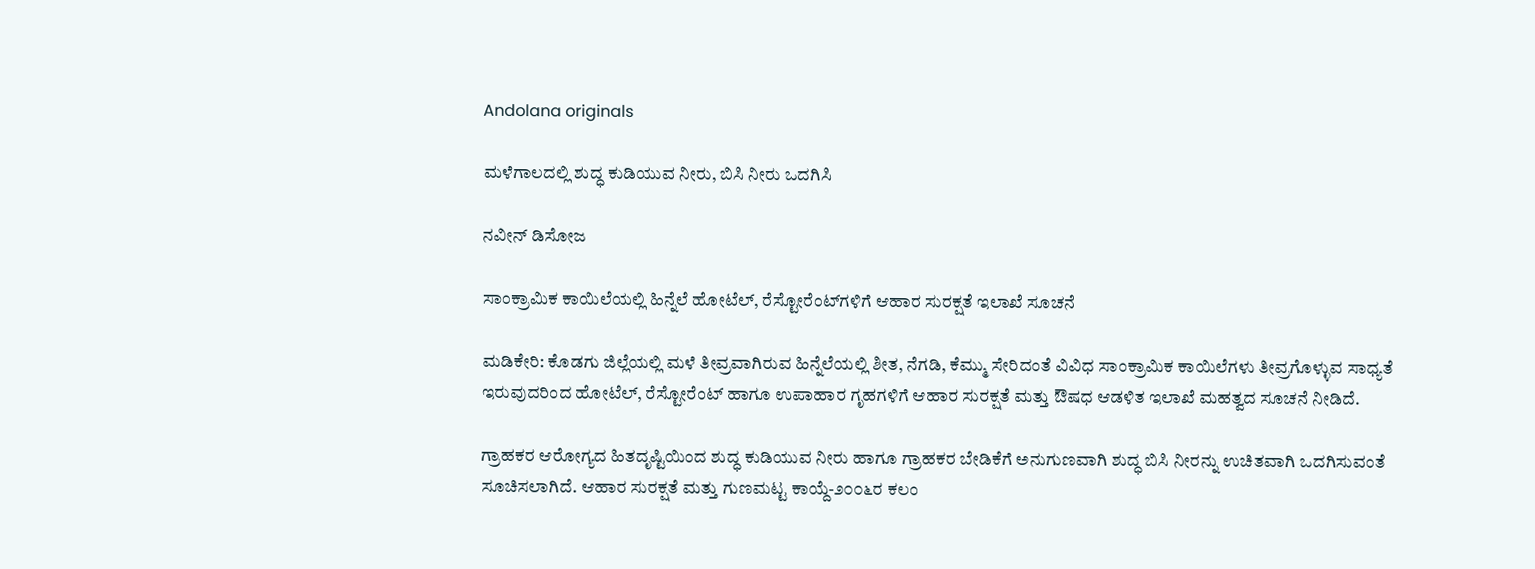Andolana originals

ಮಳೆಗಾಲದಲ್ಲಿ ಶುದ್ಧ ಕುಡಿಯುವ ನೀರು, ಬಿಸಿ ನೀರು ಒದಗಿಸಿ

ನವೀನ್ ಡಿಸೋಜ

ಸಾಂಕ್ರಾಮಿಕ ಕಾಯಿಲೆಯಲ್ಲಿ ಹಿನ್ನೆಲೆ ಹೋಟೆಲ್, ರೆಸ್ಟೋರೆಂಟ್‌ಗಳಿಗೆ ಆಹಾರ ಸುರಕ್ಷತೆ ಇಲಾಖೆ ಸೂಚನೆ

ಮಡಿಕೇರಿ: ಕೊಡಗು ಜಿಲ್ಲೆಯಲ್ಲಿ ಮಳೆ ತೀವ್ರವಾಗಿರುವ ಹಿನ್ನೆಲೆಯಲ್ಲಿ ಶೀತ, ನೆಗಡಿ, ಕೆಮ್ಮು ಸೇರಿದಂತೆ ವಿವಿಧ ಸಾಂಕ್ರಾಮಿಕ ಕಾಯಿಲೆಗಳು ತೀವ್ರಗೊಳ್ಳುವ ಸಾಧ್ಯತೆ ಇರುವುದರಿಂದ ಹೋಟೆಲ್, ರೆಸ್ಟೋರೆಂಟ್ ಹಾಗೂ ಉಪಾಹಾರ ಗೃಹಗಳಿಗೆ ಆಹಾರ ಸುರಕ್ಷತೆ ಮತ್ತು ಔಷಧ ಆಡಳಿತ ಇಲಾಖೆ ಮಹತ್ವದ ಸೂಚನೆ ನೀಡಿದೆ.

ಗ್ರಾಹಕರ ಆರೋಗ್ಯದ ಹಿತದೃಷ್ಟಿಯಿಂದ ಶುದ್ಧ ಕುಡಿಯುವ ನೀರು ಹಾಗೂ ಗ್ರಾಹಕರ ಬೇಡಿಕೆಗೆ ಅನುಗುಣವಾಗಿ ಶುದ್ಧ ಬಿಸಿ ನೀರನ್ನು ಉಚಿತವಾಗಿ ಒದಗಿಸುವಂತೆ ಸೂಚಿಸಲಾಗಿದೆ. ಆಹಾರ ಸುರಕ್ಷತೆ ಮತ್ತು ಗುಣಮಟ್ಟ ಕಾಯ್ದೆ-೨೦೦೬ರ ಕಲಂ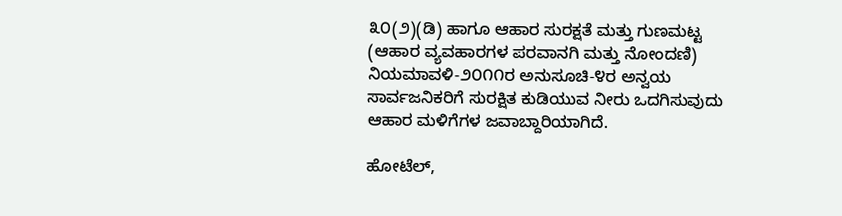೩೦(೨)(ಡಿ) ಹಾಗೂ ಆಹಾರ ಸುರಕ್ಷತೆ ಮತ್ತು ಗುಣಮಟ್ಟ (ಆಹಾರ ವ್ಯವಹಾರಗಳ ಪರವಾನಗಿ ಮತ್ತು ನೋಂದಣಿ) ನಿಯಮಾವಳಿ-೨೦೧೧ರ ಅನುಸೂಚಿ-೪ರ ಅನ್ವಯ ಸಾರ್ವಜನಿಕರಿಗೆ ಸುರಕ್ಷಿತ ಕುಡಿಯುವ ನೀರು ಒದಗಿಸುವುದು ಆಹಾರ ಮಳಿಗೆಗಳ ಜವಾಬ್ದಾರಿಯಾಗಿದೆ.

ಹೋಟೆಲ್,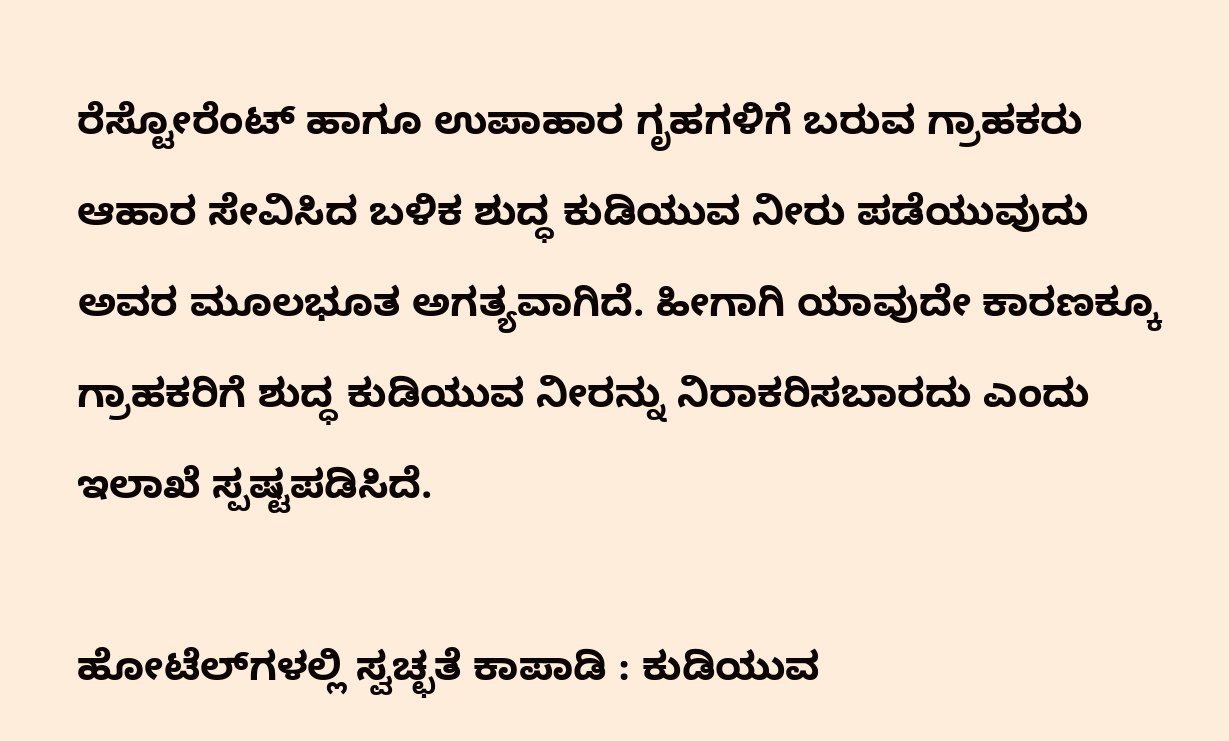ರೆಸ್ಟೋರೆಂಟ್ ಹಾಗೂ ಉಪಾಹಾರ ಗೃಹಗಳಿಗೆ ಬರುವ ಗ್ರಾಹಕರು ಆಹಾರ ಸೇವಿಸಿದ ಬಳಿಕ ಶುದ್ಧ ಕುಡಿಯುವ ನೀರು ಪಡೆಯುವುದು ಅವರ ಮೂಲಭೂತ ಅಗತ್ಯವಾಗಿದೆ. ಹೀಗಾಗಿ ಯಾವುದೇ ಕಾರಣಕ್ಕೂ ಗ್ರಾಹಕರಿಗೆ ಶುದ್ಧ ಕುಡಿಯುವ ನೀರನ್ನು ನಿರಾಕರಿಸಬಾರದು ಎಂದು ಇಲಾಖೆ ಸ್ಪಷ್ಟಪಡಿಸಿದೆ.

ಹೋಟೆಲ್‌ಗಳಲ್ಲಿ ಸ್ವಚ್ಛತೆ ಕಾಪಾಡಿ : ಕುಡಿಯುವ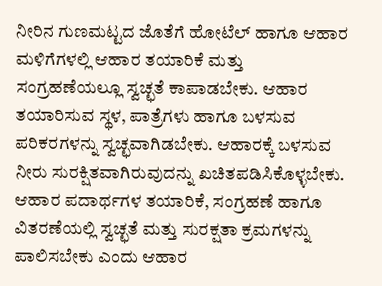ನೀರಿನ ಗುಣಮಟ್ಟದ ಜೊತೆಗೆ ಹೋಟೆಲ್ ಹಾಗೂ ಆಹಾರ ಮಳಿಗೆಗಳಲ್ಲಿ ಆಹಾರ ತಯಾರಿಕೆ ಮತ್ತು ಸಂಗ್ರಹಣೆಯಲ್ಲೂ ಸ್ವಚ್ಛತೆ ಕಾಪಾಡಬೇಕು. ಆಹಾರ ತಯಾರಿಸುವ ಸ್ಥಳ, ಪಾತ್ರೆಗಳು ಹಾಗೂ ಬಳಸುವ ಪರಿಕರಗಳನ್ನು ಸ್ವಚ್ಛವಾಗಿಡಬೇಕು. ಆಹಾರಕ್ಕೆ ಬಳಸುವ ನೀರು ಸುರಕ್ಷಿತವಾಗಿರುವುದನ್ನು ಖಚಿತಪಡಿಸಿಕೊಳ್ಳಬೇಕು. ಆಹಾರ ಪದಾರ್ಥಗಳ ತಯಾರಿಕೆ, ಸಂಗ್ರಹಣೆ ಹಾಗೂ ವಿತರಣೆಯಲ್ಲಿ ಸ್ವಚ್ಛತೆ ಮತ್ತು ಸುರಕ್ಷತಾ ಕ್ರಮಗಳನ್ನು ಪಾಲಿಸಬೇಕು ಎಂದು ಆಹಾರ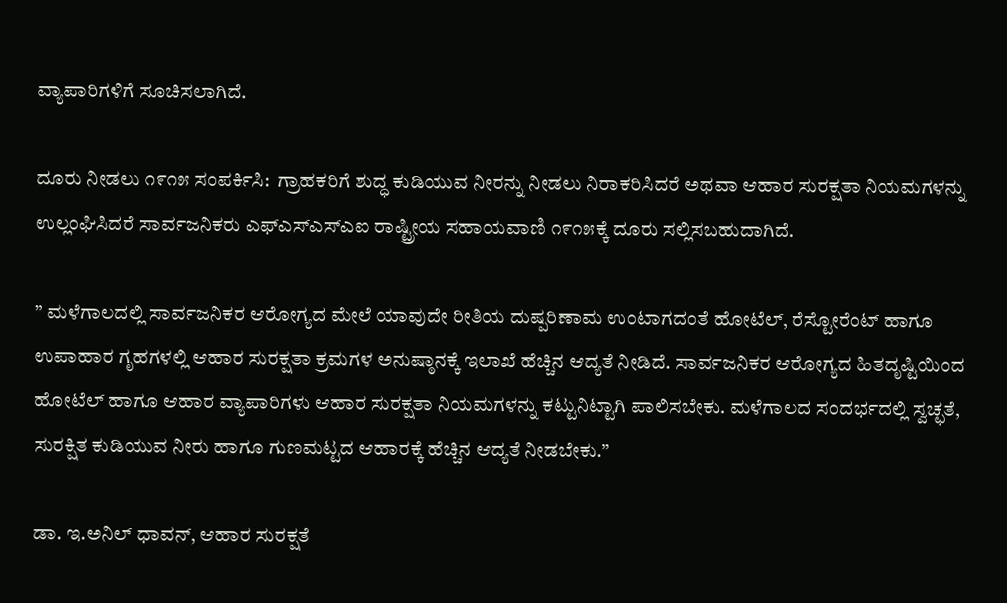ವ್ಯಾಪಾರಿಗಳಿಗೆ ಸೂಚಿಸಲಾಗಿದೆ.

ದೂರು ನೀಡಲು ೧೯೧೫ ಸಂಪರ್ಕಿಸಿ:  ಗ್ರಾಹಕರಿಗೆ ಶುದ್ಧ ಕುಡಿಯುವ ನೀರನ್ನು ನೀಡಲು ನಿರಾಕರಿಸಿದರೆ ಅಥವಾ ಆಹಾರ ಸುರಕ್ಷತಾ ನಿಯಮಗಳನ್ನು ಉಲ್ಲಂಘಿಸಿದರೆ ಸಾರ್ವಜನಿಕರು ಎಫ್‌ಎಸ್‌ಎಸ್‌ಎಐ ರಾಷ್ಟ್ರೀಯ ಸಹಾಯವಾಣಿ ೧೯೧೫ಕ್ಕೆ ದೂರು ಸಲ್ಲಿಸಬಹುದಾಗಿದೆ.

” ಮಳೆಗಾಲದಲ್ಲಿ ಸಾರ್ವಜನಿಕರ ಆರೋಗ್ಯದ ಮೇಲೆ ಯಾವುದೇ ರೀತಿಯ ದುಷ್ಪರಿಣಾಮ ಉಂಟಾಗದಂತೆ ಹೋಟೆಲ್, ರೆಸ್ಟೋರೆಂಟ್ ಹಾಗೂ ಉಪಾಹಾರ ಗೃಹಗಳಲ್ಲಿ ಆಹಾರ ಸುರಕ್ಷತಾ ಕ್ರಮಗಳ ಅನುಷ್ಠಾನಕ್ಕೆ ಇಲಾಖೆ ಹೆಚ್ಚಿನ ಆದ್ಯತೆ ನೀಡಿದೆ. ಸಾರ್ವಜನಿಕರ ಆರೋಗ್ಯದ ಹಿತದೃಷ್ಟಿಯಿಂದ ಹೋಟೆಲ್ ಹಾಗೂ ಆಹಾರ ವ್ಯಾಪಾರಿಗಳು ಆಹಾರ ಸುರಕ್ಷತಾ ನಿಯಮಗಳನ್ನು ಕಟ್ಟುನಿಟ್ಟಾಗಿ ಪಾಲಿಸಬೇಕು. ಮಳೆಗಾಲದ ಸಂದರ್ಭದಲ್ಲಿ ಸ್ವಚ್ಛತೆ, ಸುರಕ್ಷಿತ ಕುಡಿಯುವ ನೀರು ಹಾಗೂ ಗುಣಮಟ್ಟದ ಆಹಾರಕ್ಕೆ ಹೆಚ್ಚಿನ ಆದ್ಯತೆ ನೀಡಬೇಕು.”

ಡಾ. ಇ.ಅನಿಲ್ ಧಾವನ್, ಆಹಾರ ಸುರಕ್ಷತೆ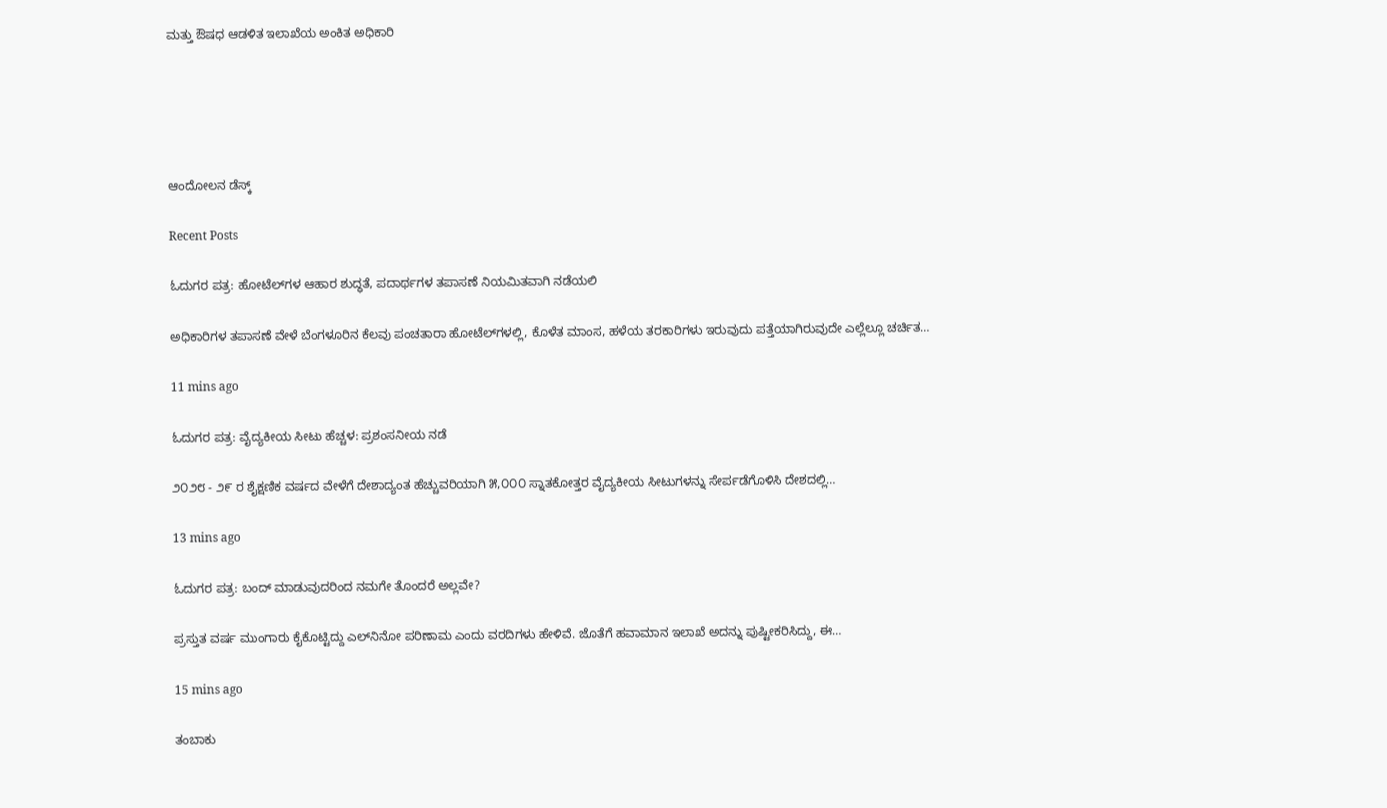ಮತ್ತು ಔಷಧ ಆಡಳಿತ ಇಲಾಖೆಯ ಅಂಕಿತ ಅಧಿಕಾರಿ





ಆಂದೋಲನ ಡೆಸ್ಕ್

Recent Posts

ಓದುಗರ ಪತ್ರ: ಹೋಟೆಲ್‌ಗಳ ಆಹಾರ ಶುದ್ಧತೆ, ಪದಾರ್ಥಗಳ ತಪಾಸಣೆ ನಿಯಮಿತವಾಗಿ ನಡೆಯಲಿ

ಅಧಿಕಾರಿಗಳ ತಪಾಸಣೆ ವೇಳೆ ಬೆಂಗಳೂರಿನ ಕೆಲವು ಪಂಚತಾರಾ ಹೋಟೆಲ್‌ಗಳಲ್ಲಿ, ಕೊಳೆತ ಮಾಂಸ, ಹಳೆಯ ತರಕಾರಿಗಳು ಇರುವುದು ಪತ್ತೆಯಾಗಿರುವುದೇ ಎಲ್ಲೆಲ್ಲೂ ಚರ್ಚಿತ…

11 mins ago

ಓದುಗರ ಪತ್ರ: ವೈದ್ಯಕೀಯ ಸೀಟು ಹೆಚ್ಚಳ: ಪ್ರಶಂಸನೀಯ ನಡೆ

೨೦೨೮ - ೨೯ ರ ಶೈಕ್ಷಣಿಕ ವರ್ಷದ ವೇಳೆಗೆ ದೇಶಾದ್ಯಂತ ಹೆಚ್ಚುವರಿಯಾಗಿ ೫,೦೦೦ ಸ್ನಾತಕೋತ್ತರ ವೈದ್ಯಕೀಯ ಸೀಟುಗಳನ್ನು ಸೇರ್ಪಡೆಗೊಳಿಸಿ ದೇಶದಲ್ಲಿ…

13 mins ago

ಓದುಗರ ಪತ್ರ: ಬಂದ್ ಮಾಡುವುದರಿಂದ ನಮಗೇ ತೊಂದರೆ ಅಲ್ಲವೇ?

ಪ್ರಸ್ತುತ ವರ್ಷ ಮುಂಗಾರು ಕೈಕೊಟ್ಟಿದ್ದು ಎಲ್‌ನಿನೋ ಪರಿಣಾಮ ಎಂದು ವರದಿಗಳು ಹೇಳಿವೆ. ಜೊತೆಗೆ ಹವಾಮಾನ ಇಲಾಖೆ ಅದನ್ನು ಪುಷ್ಟೀಕರಿಸಿದ್ದು, ಈ…

15 mins ago

ತಂಬಾಕು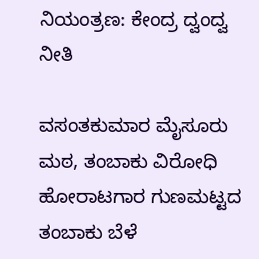ನಿಯಂತ್ರಣ: ಕೇಂದ್ರ ದ್ವಂದ್ವ ನೀತಿ

ವಸಂತಕುಮಾರ ಮೈಸೂರು ಮಠ, ತಂಬಾಕು ವಿರೋಧಿ ಹೋರಾಟಗಾರ ಗುಣಮಟ್ಟದ ತಂಬಾಕು ಬೆಳೆ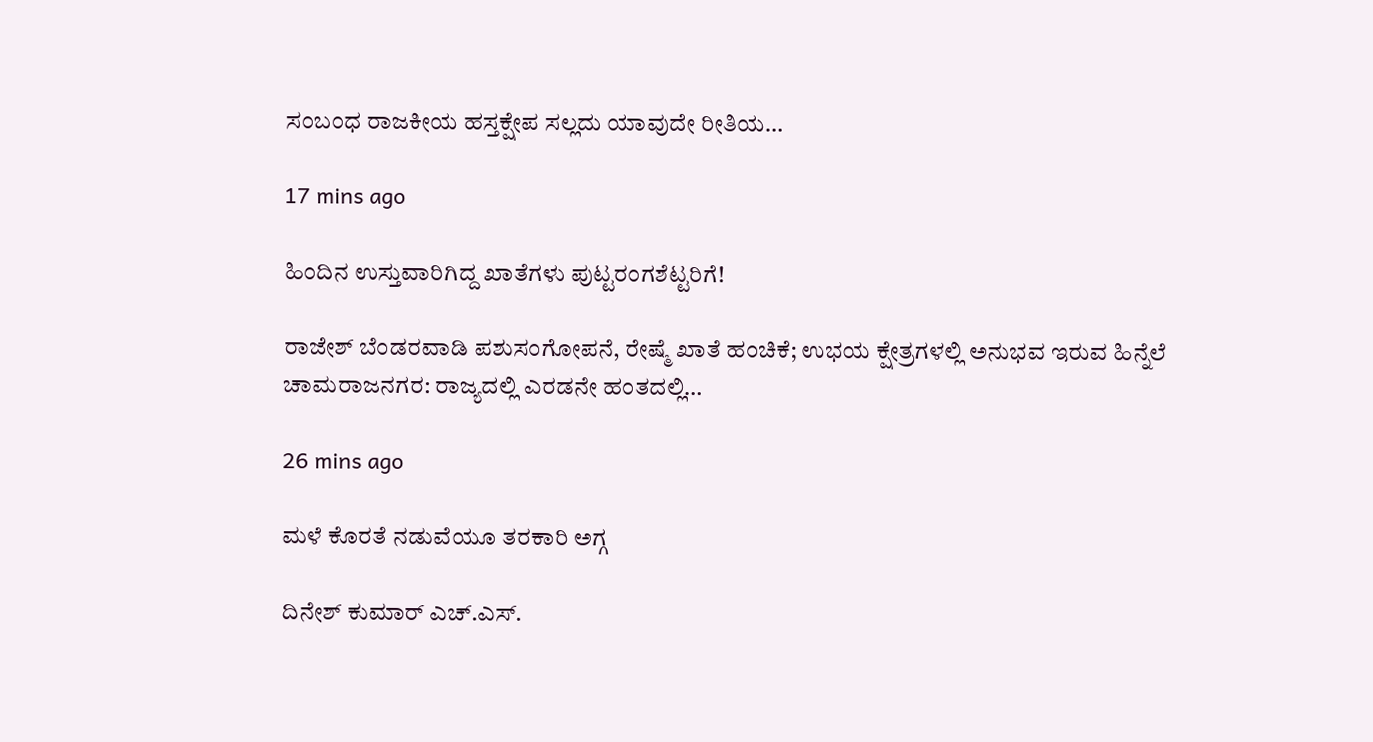ಸಂಬಂಧ ರಾಜಕೀಯ ಹಸ್ತಕ್ಷೇಪ ಸಲ್ಲದು ಯಾವುದೇ ರೀತಿಯ…

17 mins ago

ಹಿಂದಿನ ಉಸ್ತುವಾರಿಗಿದ್ದ ಖಾತೆಗಳು ಪುಟ್ಟರಂಗಶೆಟ್ಟರಿಗೆ!

ರಾಜೇಶ್ ಬೆಂಡರವಾಡಿ ಪಶುಸಂಗೋಪನೆ, ರೇಷ್ಮೆ ಖಾತೆ ಹಂಚಿಕೆ; ಉಭಯ ಕ್ಷೇತ್ರಗಳಲ್ಲಿ ಅನುಭವ ಇರುವ ಹಿನ್ನೆಲೆ  ಚಾಮರಾಜನಗರ: ರಾಜ್ಯದಲ್ಲಿ ಎರಡನೇ ಹಂತದಲ್ಲಿ…

26 mins ago

ಮಳೆ ಕೊರತೆ ನಡುವೆಯೂ ತರಕಾರಿ ಅಗ್ಗ

ದಿನೇಶ್ ಕುಮಾರ್ ಎಚ್.ಎಸ್.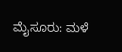ಮೈಸೂರು: ಮಳೆ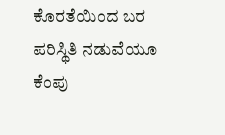ಕೊರತೆಯಿಂದ ಬರ ಪರಿಸ್ಥಿತಿ ನಡುವೆಯೂ ಕೆಂಪು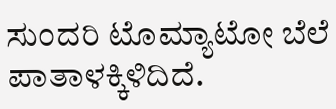ಸುಂದರಿ ಟೊಮ್ಯಾಟೋ ಬೆಲೆ ಪಾತಾಳಕ್ಕಿಳಿದಿದೆ.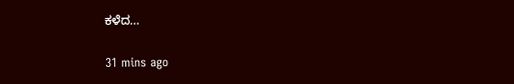ಕಳೆದ…

31 mins ago